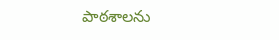పాఠశాలను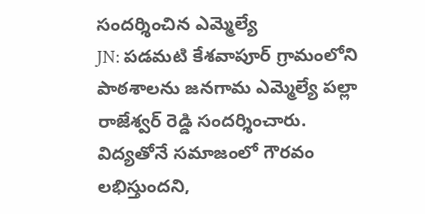సందర్శించిన ఎమ్మెల్యే
JN: పడమటి కేశవాపూర్ గ్రామంలోని పాఠశాలను జనగామ ఎమ్మెల్యే పల్లా రాజేశ్వర్ రెడ్డి సందర్శించారు. విద్యతోనే సమాజంలో గౌరవం లభిస్తుందని,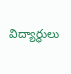విద్యార్థులు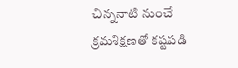చిన్ననాటి నుంచే క్రమశిక్షణతో కష్టపడి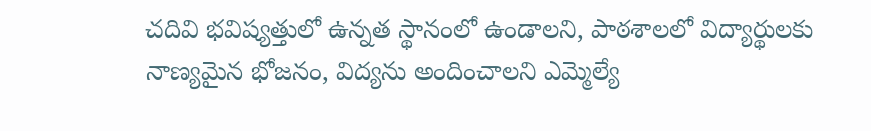చదివి భవిష్యత్తులో ఉన్నత స్థానంలో ఉండాలని, పాఠశాలలో విద్యార్థులకు నాణ్యమైన భోజనం, విద్యను అందించాలని ఎమ్మెల్యే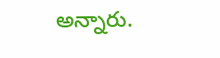అన్నారు.